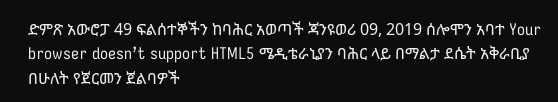ድምጽ አውሮፓ 49 ፍልሰተኞችን ከባሕር አወጣች ጃንዩወሪ 09, 2019 ሰሎሞን አባተ Your browser doesn’t support HTML5 ሜዲቴራኒያን ባሕር ላይ በማልታ ደሴት አቅራቢያ በሁለት የጀርመን ጀልባዎች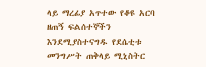ላይ ማረፊያ አጥተው የቆዩ አርባ ዘጠኝ ፍልሰተኞችን እንደሚያስተናግዱ የደሴቲቱ መንግሥት ጠቅላይ ሚኒስትር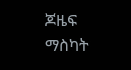ጆዜፍ ማስካት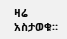ዛሬ አስታወቁ።